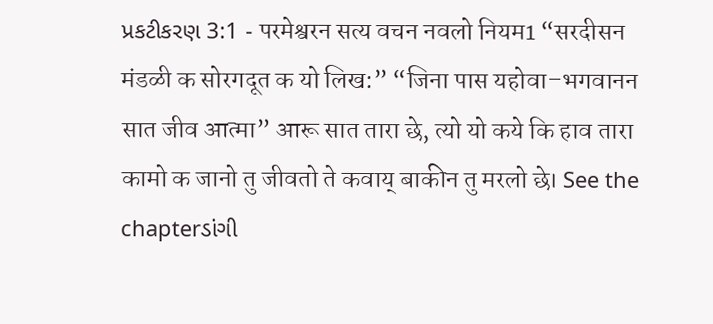પ્રકટીકરણ 3:1 - परमेश्वरन सत्य वचन नवलो नियम1 “सरदीसन मंडळी क सोरगदूत क यो लिख:” “जिना पास यहोवा–भगवानन सात जीव आत्मा” आरू सात तारा छे, त्यो यो कये कि हाव तारा कामो क जानो तु जीवतो ते कवाय् बाकीन तु मरलो छे। See the chapterડાંગી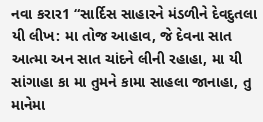નવા કરાર1 “સાર્દિસ સાહારને મંડળીને દેવદુતલા યી લીખ: મા તોજ આહાવ, જે દેવના સાત આત્મા અન સાત ચાંદને લીની રહાહા, મા યી સાંગાહા કા મા તુમને કામા સાહલા જાનાહા, તુ માનેમા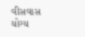વીસવાસ યોગ્ય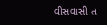વીસવાસી ત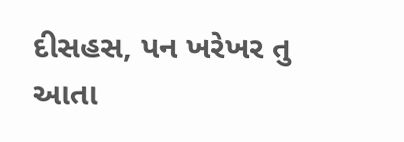દીસહસ, પન ખરેખર તુ આતા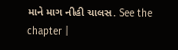માને માગ નીહી ચાલસ. See the chapter |